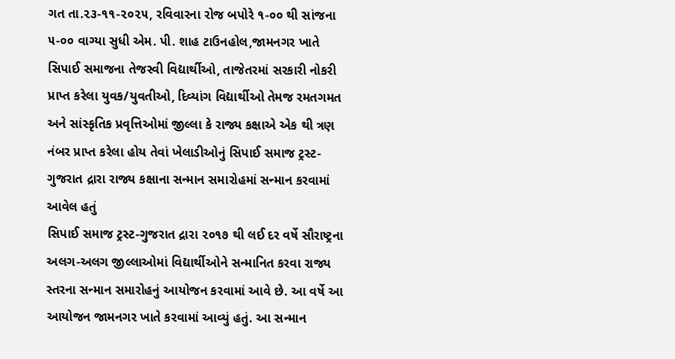ગત તા.૨૩-૧૧-૨૦૨૫, રવિવારના રોજ બપોરે ૧-૦૦ થી સાંજના ૫-૦૦ વાગ્યા સુધી એમ. પી. શાહ ટાઉનહોલ,જામનગર ખાતે સિપાઈ સમાજના તેજસ્વી વિદ્યાર્થીઓ, તાજેતરમાં સરકારી નોકરી પ્રાપ્ત કરેલા યુવક/યુવતીઓ, દિવ્યાંગ વિદ્યાર્થીઓ તેમજ રમતગમત અને સાંસ્કૃતિક પ્રવૃત્તિઓમાં જીલ્લા કે રાજ્ય કક્ષાએ એક થી ત્રણ નંબર પ્રાપ્ત કરેલા હોય તેવાં ખેલાડીઓનું સિપાઈ સમાજ ટ્રસ્ટ- ગુજરાત દ્રારા રાજ્ય કક્ષાના સન્માન સમારોહમાં સન્માન કરવામાં આવેલ હતું
સિપાઈ સમાજ ટ્રસ્ટ-ગુજરાત દ્રારા ૨૦૧૭ થી લઈ દર વર્ષે સૌરાષ્ટ્રના અલગ-અલગ જીલ્લાઓમાં વિદ્યાર્થીઓને સન્માનિત કરવા રાજ્ય સ્તરના સન્માન સમારોહનું આયોજન કરવામાં આવે છે. આ વર્ષે આ આયોજન જામનગર ખાતે કરવામાં આવ્યું હતું. આ સન્માન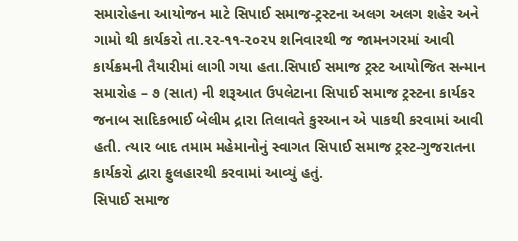સમારોહના આયોજન માટે સિપાઈ સમાજ-ટ્રસ્ટના અલગ અલગ શહેર અને ગામો થી કાર્યકરો તા.૨૨-૧૧-૨૦૨૫ શનિવારથી જ જામનગરમાં આવી કાર્યક્રમની તૈયારીમાં લાગી ગયા હતા.સિપાઈ સમાજ ટ્રસ્ટ આયોજિત સન્માન સમારોહ – ૭ (સાત) ની શરૂઆત ઉપલેટાના સિપાઈ સમાજ ટ્રસ્ટના કાર્યકર જનાબ સાદિકભાઈ બેલીમ દ્રારા તિલાવતે કુરઆન એ પાકથી કરવામાં આવી હતી. ત્યાર બાદ તમામ મહેમાનોનું સ્વાગત સિપાઈ સમાજ ટ્રસ્ટ-ગુજરાતના કાર્યકરો દ્વારા ફુલહારથી કરવામાં આવ્યું હતું.
સિપાઈ સમાજ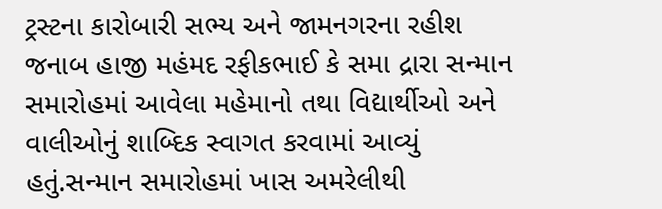ટ્રસ્ટના કારોબારી સભ્ય અને જામનગરના રહીશ જનાબ હાજી મહંમદ રફીકભાઈ કે સમા દ્રારા સન્માન સમારોહમાં આવેલા મહેમાનો તથા વિદ્યાર્થીઓ અને વાલીઓનું શાબ્દિક સ્વાગત કરવામાં આવ્યું હતું.સન્માન સમારોહમાં ખાસ અમરેલીથી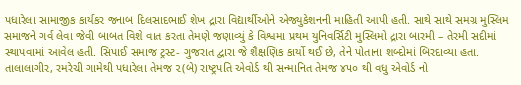પધારેલા સામાજીક કાર્યકર જનાબ દિલસાદભાઈ શેખ દ્રારા વિદ્યાર્થીઓને એજ્યુકેશનની માહિતી આપી હતી. સાથે સાથે સમગ્ર મુસ્લિમ સમાજને ગર્વ લેવા જેવી બાબત વિશે વાત કરતા તેમણે જણાવ્યું કે વિશ્વમા પ્રથમ યુનિવર્સિટી મુસ્લિમો દ્રારા બારમી – તેરમી સદીમાં સ્થાપવામાં આવેલ હતી. સિપાઈ સમાજ ટ્રસ્ટ- ગુજરાત દ્વારા જે શૈક્ષણિક કાર્યો થઈ છે, તેને પોતાના શબ્દોમાં બિરદાવ્યા હતા.
તાલાલાગીર, રમરેચી ગામેથી પધારેલા તેમજ ૨(બે) રાષ્ટ્રપતિ એવોર્ડ થી સન્માનિત તેમજ ૪૫૦ થી વધુ એવોર્ડ નો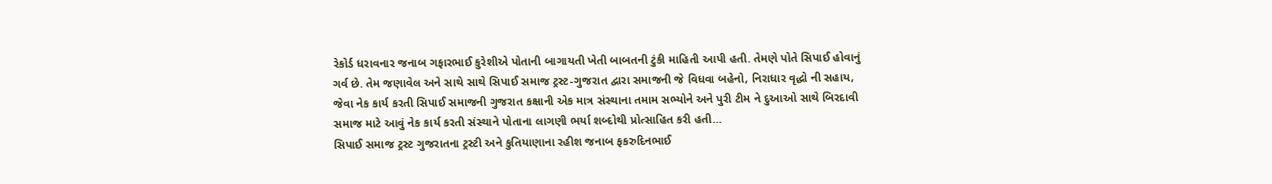રેકોર્ડ ધરાવનાર જનાબ ગફારભાઈ કુરેશીએ પોતાની બાગાયતી ખેતી બાબતની ટુંકી માહિતી આપી હતી. તેમણે પોતે સિપાઈ હોવાનું ગર્વ છે. તેમ જણાવેલ અને સાથે સાથે સિપાઈ સમાજ ટ્રસ્ટ-ગુજરાત દ્વારા સમાજની જે વિધવા બહેનો, નિરાધાર વૃદ્ધો ની સહાય, જેવા નેક કાર્ય કરતી સિપાઈ સમાજની ગુજરાત કક્ષાની એક માત્ર સંસ્થાના તમામ સભ્યોને અને પુરી ટીમ ને દુઆઓ સાથે બિરદાવી સમાજ માટે આવું નેક કાર્ય કરતી સંસ્થાને પોતાના લાગણી ભર્યા શબ્દોથી પ્રોત્સાહિત કરી હતી…
સિપાઈ સમાજ ટ્રસ્ટ ગુજરાતના ટ્રસ્ટી અને કુતિયાણાના રહીશ જનાબ ફકરુદિનભાઈ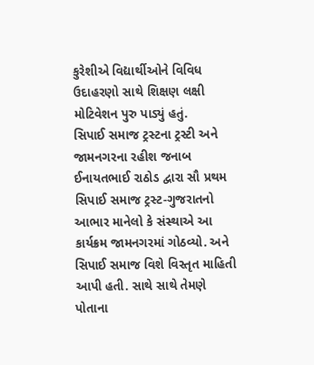કુરેશીએ વિદ્યાર્થીઓને વિવિધ ઉદાહરણો સાથે શિક્ષણ લક્ષી મોટિવેશન પુરુ પાડ્યું હતું.
સિપાઈ સમાજ ટ્રસ્ટના ટ્રસ્ટી અને જામનગરના રહીશ જનાબ ઈનાયતભાઈ રાઠોડ દ્વારા સૌ પ્રથમ સિપાઈ સમાજ ટ્રસ્ટ-ગુજરાતનો આભાર માનેલો કે સંસ્થાએ આ કાર્યક્રમ જામનગરમાં ગોઠવ્યો. અને સિપાઈ સમાજ વિશે વિસ્તૃત માહિતી આપી હતી. સાથે સાથે તેમણે પોતાના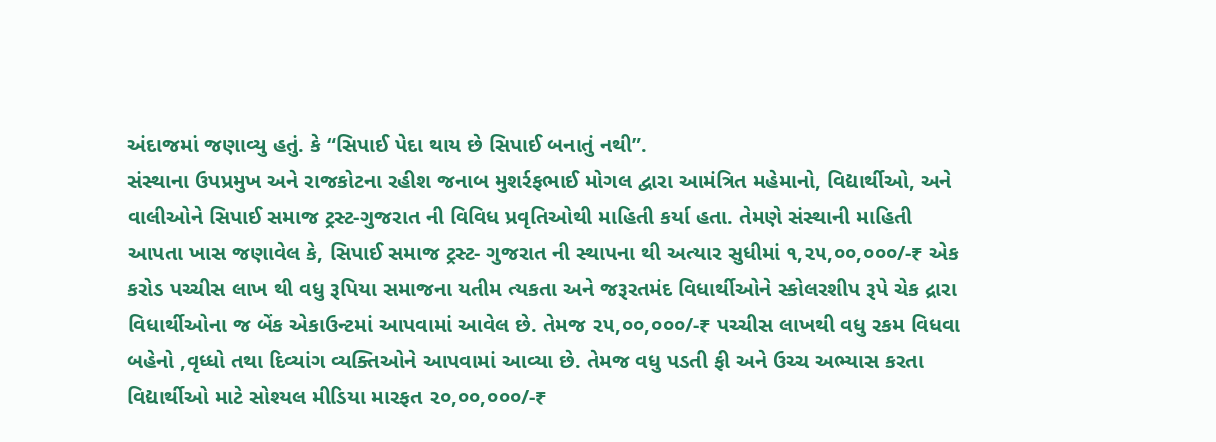અંદાજમાં જણાવ્યુ હતું. કે “સિપાઈ પેદા થાય છે સિપાઈ બનાતું નથી”.
સંસ્થાના ઉપપ્રમુખ અને રાજકોટના રહીશ જનાબ મુશર્રફભાઈ મોગલ દ્વારા આમંત્રિત મહેમાનો, વિદ્યાર્થીઓ, અને વાલીઓને સિપાઈ સમાજ ટ્રસ્ટ-ગુજરાત ની વિવિધ પ્રવૃતિઓથી માહિતી કર્યા હતા. તેમણે સંસ્થાની માહિતી આપતા ખાસ જણાવેલ કે, સિપાઈ સમાજ ટ્રસ્ટ- ગુજરાત ની સ્થાપના થી અત્યાર સુધીમાં ૧,૨૫,૦૦,૦૦૦/-₹ એક કરોડ પચ્ચીસ લાખ થી વધુ રૂપિયા સમાજના યતીમ ત્યકતા અને જરૂરતમંદ વિધાર્થીઓને સ્કોલરશીપ રૂપે ચેક દ્રારા વિધાર્થીઓના જ બેંક એકાઉન્ટમાં આપવામાં આવેલ છે. તેમજ ૨૫,૦૦,૦૦૦/-₹ પચ્ચીસ લાખથી વધુ રકમ વિધવા બહેનો ,વૃધ્ધો તથા દિવ્યાંગ વ્યક્તિઓને આપવામાં આવ્યા છે. તેમજ વધુ પડતી ફી અને ઉચ્ચ અભ્યાસ કરતા વિદ્યાર્થીઓ માટે સોશ્યલ મીડિયા મારફત ૨૦,૦૦,૦૦૦/-₹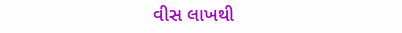વીસ લાખથી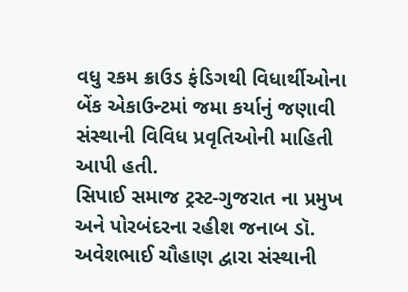વધુ રકમ ક્રાઉડ ફંડિગથી વિધાર્થીઓના બેંક એકાઉન્ટમાં જમા કર્યાનું જણાવી સંસ્થાની વિવિધ પ્રવૃતિઓની માહિતી આપી હતી.
સિપાઈ સમાજ ટ્રસ્ટ-ગુજરાત ના પ્રમુખ અને પોરબંદરના રહીશ જનાબ ડૉ. અવેશભાઈ ચૌહાણ દ્વારા સંસ્થાની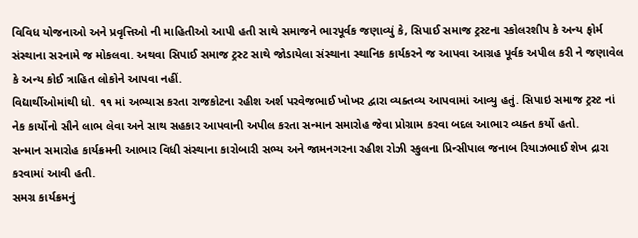વિવિધ યોજનાઓ અને પ્રવૃત્તિઓ ની માહિતીઓ આપી હતી સાથે સમાજને ભારપૂર્વક જણાવ્યું કે, સિપાઈ સમાજ ટ્રસ્ટના સ્કોલરશીપ કે અન્ય ફોર્મ સંસ્થાના સરનામે જ મોકલવા. અથવા સિપાઈ સમાજ ટ્રસ્ટ સાથે જોડાયેલા સંસ્થાના સ્થાનિક કાર્યકરને જ આપવા આગ્રહ પૂર્વક અપીલ કરી ને જણાવેલ કે અન્ય કોઈ ત્રાહિત લોકોને આપવા નહીં.
વિદ્યાર્થીઓમાંથી ધો. ૧૧ માં અભ્યાસ કરતા રાજકોટના રહીશ અર્શ પરવેજભાઈ ખોખર દ્વારા વ્યક્તવ્ય આપવામાં આવ્યુ હતું. સિપાઇ સમાજ ટ્રસ્ટ નાં નેક કાર્યોનો સૌને લાભ લેવા અને સાથ સહકાર આપવાની અપીલ કરતા સન્માન સમારોહ જેવા પ્રોગ્રામ કરવા બદલ આભાર વ્યક્ત કર્યો હતો.
સન્માન સમારોહ કાર્યક્રમની આભાર વિધી સંસ્થાના કારોબારી સભ્ય અને જામનગરના રહીશ રોઝી સ્કુલના પ્રિન્સીપાલ જનાબ રિયાઝભાઈ શેખ દ્રારા કરવામાં આવી હતી.
સમગ્ર કાર્યક્રમનું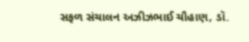સફળ સંચાલન અઝીઝભાઈ ચૌહાણ, ડૉ.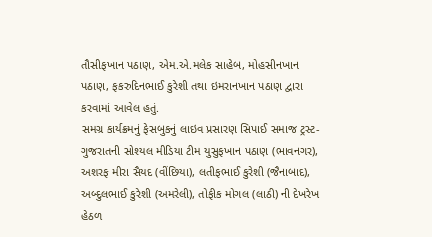તૌસીફખાન પઠાણ, એમ.એ.મલેક સાહેબ, મોહસીનખાન પઠાણ, ફકરુદિનભાઈ કુરેશી તથા ઇમરાનખાન પઠાણ દ્વારા કરવામાં આવેલ હતું.
સમગ્ર કાર્યક્રમનું ફેસબુકનું લાઇવ પ્રસારણ સિપાઈ સમાજ ટ્રસ્ટ-ગુજરાતની સોશ્યલ મીડિયા ટીમ યુસુફખાન પઠાણ (ભાવનગર), અશરફ મીરા સૈયદ (વીંછિયા), લતીફભાઈ કુરેશી (જૈનાબાદ), અબ્દુલભાઈ કુરેશી (અમરેલી), તોફીક મોગલ (લાઠી) ની દેખરેખ હેઠળ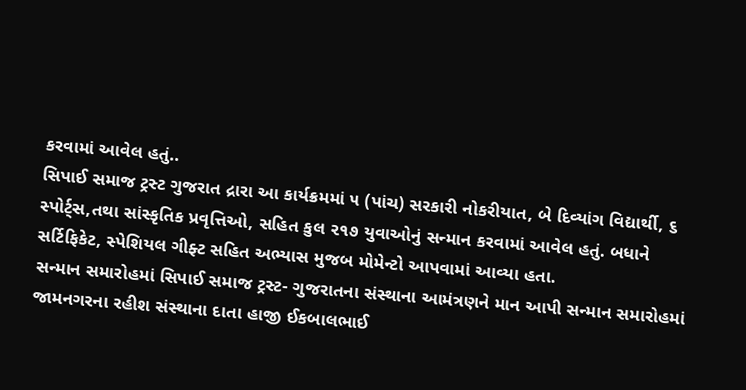કરવામાં આવેલ હતું..
સિપાઈ સમાજ ટ્રસ્ટ ગુજરાત દ્રારા આ કાર્યક્રમમાં ૫ (પાંચ) સરકારી નોકરીયાત, બે દિવ્યાંગ વિદ્યાર્થી, ૬ સ્પોર્ટ્સ,તથા સાંસ્કૃતિક પ્રવૃત્તિઓ, સહિત કુલ ૨૧૭ યુવાઓનું સન્માન કરવામાં આવેલ હતું. બધાને સર્ટિફિકેટ, સ્પેશિયલ ગીફ્ટ સહિત અભ્યાસ મુજબ મોમેન્ટો આપવામાં આવ્યા હતા.
સન્માન સમારોહમાં સિપાઈ સમાજ ટ્રસ્ટ- ગુજરાતના સંસ્થાના આમંત્રણને માન આપી સન્માન સમારોહમાં જામનગરના રહીશ સંસ્થાના દાતા હાજી ઈકબાલભાઈ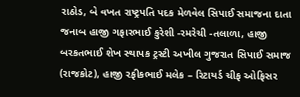રાઠોડ, બે વખત રાષ્ટ્રપતિ પદક મેળવેલ સિપાઈ સમાજના દાતા જનાબ હાજી ગફારભાઈ કુરેશી -રમરેચી -તલાળા, હાજી બરકતભાઈ શેખ સ્થાપક ટ્રસ્ટી અખીલ ગુજરાત સિપાઈ સમાજ (રાજકોટ), હાજી રફીકભાઈ મલેક – રિટાયર્ડ ચીફ ઓફિસર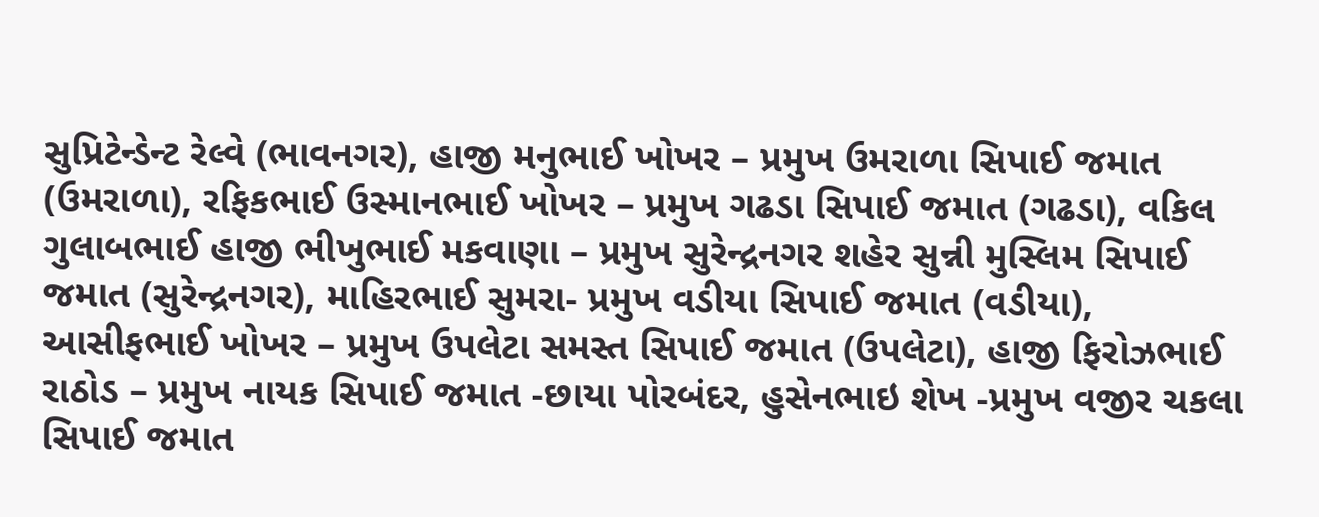સુપ્રિટેન્ડેન્ટ રેલ્વે (ભાવનગર), હાજી મનુભાઈ ખોખર – પ્રમુખ ઉમરાળા સિપાઈ જમાત (ઉમરાળા), રફિકભાઈ ઉસ્માનભાઈ ખોખર – પ્રમુખ ગઢડા સિપાઈ જમાત (ગઢડા), વકિલ ગુલાબભાઈ હાજી ભીખુભાઈ મકવાણા – પ્રમુખ સુરેન્દ્રનગર શહેર સુન્ની મુસ્લિમ સિપાઈ જમાત (સુરેન્દ્રનગર), માહિરભાઈ સુમરા- પ્રમુખ વડીયા સિપાઈ જમાત (વડીયા), આસીફભાઈ ખોખર – પ્રમુખ ઉપલેટા સમસ્ત સિપાઈ જમાત (ઉપલેટા), હાજી ફિરોઝભાઈ રાઠોડ – પ્રમુખ નાયક સિપાઈ જમાત -છાયા પોરબંદર, હુસેનભાઇ શેખ -પ્રમુખ વજીર ચકલા સિપાઈ જમાત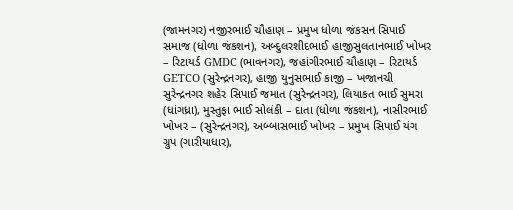(જામનગર) નજીરભાઈ ચૌહાણ – પ્રમુખ ધોળા જંકસન સિપાઈ સમાજ (ધોળા જંકશન), અબ્દુલરશીદભાઈ હાજીસુલતાનભાઈ ખોખર – રિટાયર્ડ GMDC (ભાવનગર), જહાંગીરભાઈ ચૌહાણ – રિટાયર્ડ GETCO (સુરેન્દ્રનગર), હાજી યુનુસભાઈ કાજી – ખજાનચી સુરેન્દ્રનગર શહેર સિપાઈ જમાત (સુરેન્દ્રનગર), લિયાકત ભાઈ સુમરા (ધાંગધ્રા), મુસ્તુફા ભાઈ સોલંકી – દાતા (ધોળા જંકશન), નાસીરભાઈ ખોખર – (સુરેન્દ્રનગર), અબ્બાસભાઈ ખોખર – પ્રમુખ સિપાઈ યંગ ગ્રુપ (ગારીયાધાર),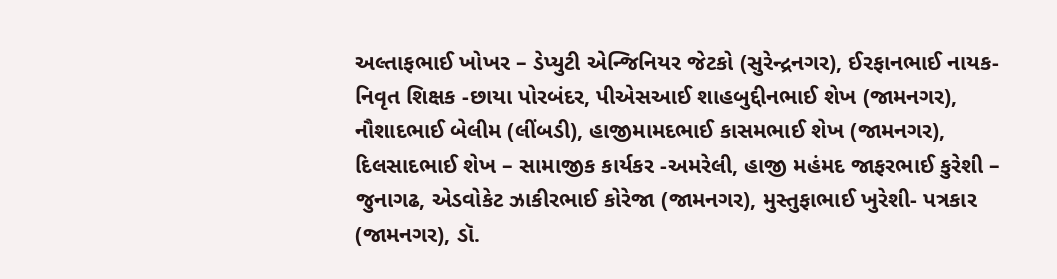અલ્તાફભાઈ ખોખર – ડેપ્યુટી એન્જિનિયર જેટકો (સુરેન્દ્રનગર), ઈરફાનભાઈ નાયક- નિવૃત શિક્ષક -છાયા પોરબંદર, પીએસઆઈ શાહબુદ્દીનભાઈ શેખ (જામનગર), નૌશાદભાઈ બેલીમ (લીંબડી), હાજીમામદભાઈ કાસમભાઈ શેખ (જામનગર), દિલસાદભાઈ શેખ – સામાજીક કાર્યકર -અમરેલી, હાજી મહંમદ જાફરભાઈ કુરેશી – જુનાગઢ, એડવોકેટ ઝાકીરભાઈ કોરેજા (જામનગર), મુસ્તુફાભાઈ ખુરેશી- પત્રકાર (જામનગર), ડૉ.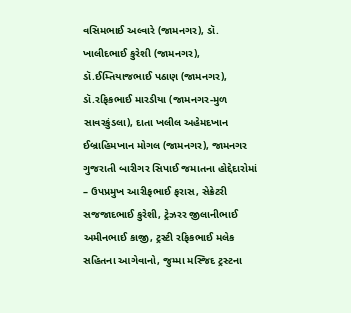વસિમભાઈ અલ્વારે (જામનગર), ડૉ. ખાલીદભાઈ કુરેશી (જામનગર), ડૉ.ઈમ્તિયાજભાઈ પઠાણ (જામનગર), ડૉ.રફિકભાઈ મારડીયા (જામનગર-મુળ સાવરકુંડલા), દાતા ખલીલ અહેમદખાન ઈબ્રાહિમખાન મોગલ (જામનગર), જામનગર ગુજરાતી બારીગર સિપાઈ જમાતના હોદ્દેદારોમાં – ઉપપ્રમુખ આરીફભાઈ ફરાસ, સેક્રેટરી સજજાદભાઈ કુરેશી, ટ્રેઝરર જીલાનીભાઈ અમીનભાઈ કાજી, ટ્રસ્ટી રફિકભાઈ મલેક સહિતના આગેવાનો, જુમ્મા મસ્જિદ ટ્રસ્ટના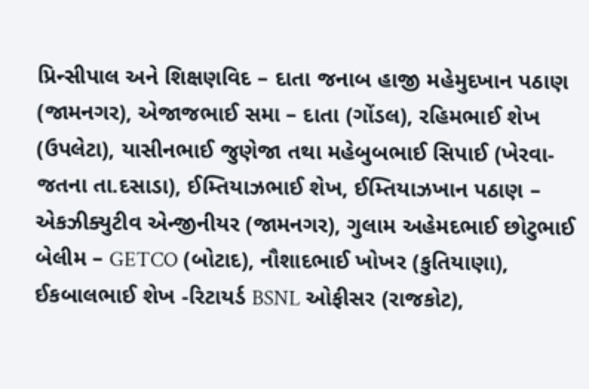પ્રિન્સીપાલ અને શિક્ષણવિદ – દાતા જનાબ હાજી મહેમુદખાન પઠાણ (જામનગર), એજાજભાઈ સમા – દાતા (ગોંડલ), રહિમભાઈ શેખ (ઉપલેટા), યાસીનભાઈ જુણેજા તથા મહેબુબભાઈ સિપાઈ (ખેરવા-જતના તા.દસાડા), ઈમ્તિયાઝભાઈ શેખ, ઈમ્તિયાઝખાન પઠાણ – એકઝીક્યુટીવ એન્જીનીયર (જામનગર), ગુલામ અહેમદભાઈ છોટુભાઈ બેલીમ – GETCO (બોટાદ), નૌશાદભાઈ ખોખર (કુતિયાણા), ઈકબાલભાઈ શેખ -રિટાયર્ડ BSNL ઓફીસર (રાજકોટ),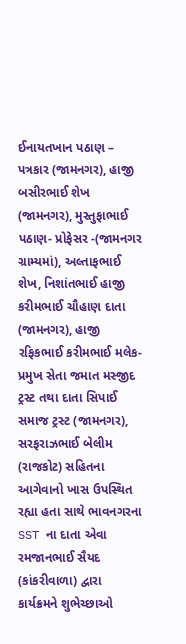ઈનાયતખાન પઠાણ – પત્રકાર (જામનગર), હાજી બસીરભાઈ શેખ (જામનગર), મુસ્તુફાભાઈ પઠાણ- પ્રોફેસર -(જામનગર ગ્રામ્યમાં), અલ્તાફભાઈ શેખ, નિશાંતભાઈ હાજી કરીમભાઈ ચૌહાણ દાતા (જામનગર), હાજી રફિકભાઈ કરીમભાઈ મલેક- પ્રમુખ સેતા જમાત મસ્જીદ ટ્રસ્ટ તથા દાતા સિપાઈ સમાજ ટ્રસ્ટ (જામનગર), સરફરાઝભાઈ બેલીમ (રાજકોટ) સહિતના આગેવાનો ખાસ ઉપસ્થિત રહ્યા હતા સાથે ભાવનગરના SST ના દાતા એવા રમજાનભાઈ સૈયદ (કાંકરીવાળા) દ્વારા કાર્યક્રમને શુભેચ્છાઓ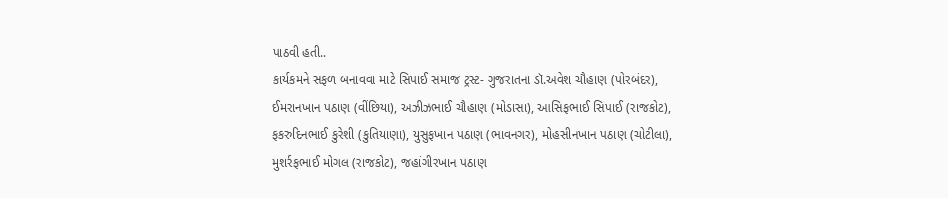પાઠવી હતી..
કાર્યકમને સફળ બનાવવા માટે સિપાઈ સમાજ ટ્રસ્ટ- ગુજરાતના ડૉ.અવેશ ચૌહાણ (પોરબંદર), ઈમરાનખાન પઠાણ (વીંછિયા), અઝીઝભાઈ ચૌહાણ (મોડાસા), આસિફભાઈ સિપાઈ (રાજકોટ), ફકરુદિનભાઈ કુરેશી (કુતિયાણા), યુસુફખાન પઠાણ (ભાવનગર), મોહસીનખાન પઠાણ (ચોટીલા), મુશર્રફભાઈ મોગલ (રાજકોટ), જહાંગીરખાન પઠાણ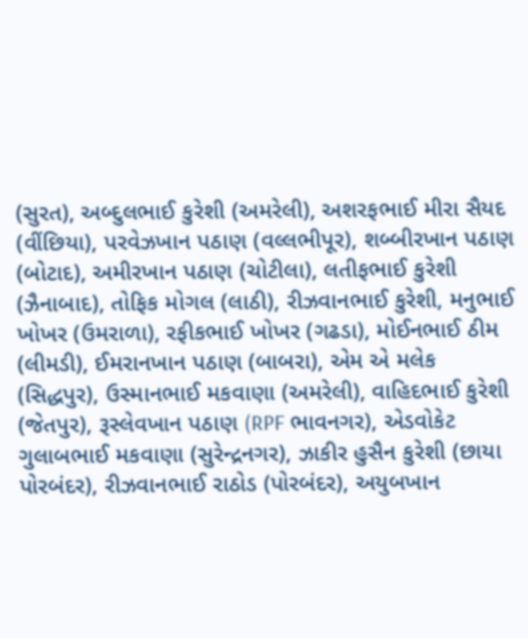(સુરત), અબ્દુલભાઈ કુરેશી (અમરેલી), અશરફભાઈ મીરા સૈયદ (વીંછિયા), પરવેઝખાન પઠાણ (વલ્લભીપૂર), શબ્બીરખાન પઠાણ (બોટાદ), અમીરખાન પઠાણ (ચોટીલા), લતીફભાઈ કુરેશી (ઝૈનાબાદ), તોફિક મોગલ (લાઠી), રીઝવાનભાઈ કુરેશી, મનુભાઈ ખોખર (ઉમરાળા), રફીકભાઈ ખોખર (ગઢડા), મોઈનભાઈ ઠીમ (લીમડી), ઈમરાનખાન પઠાણ (બાબરા), એમ એ મલેક (સિદ્ધપુર), ઉસ્માનભાઈ મકવાણા (અમરેલી), વાહિદભાઈ કુરેશી (જેતપુર), રૂસ્લેવખાન પઠાણ (RPF ભાવનગર), એડવોકેટ ગુલાબભાઈ મકવાણા (સુરેન્દ્રનગર), ઝાકીર હુસૈન કુરેશી (છાયા પોરબંદર), રીઝવાનભાઈ રાઠોડ (પોરબંદર), અયુબખાન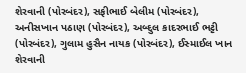શેરવાની (પોરબંદર), સફીભાઈ બેલીમ (પોરબંદર), અનીસખાન પઠાણ (પોરબંદર), અબ્દુલ કાદરભાઈ ભટ્ટી (પોરબંદર), ગુલામ હુસૈન નાયક (પોરબંદર), ઈસ્માઈલ ખાન શેરવાની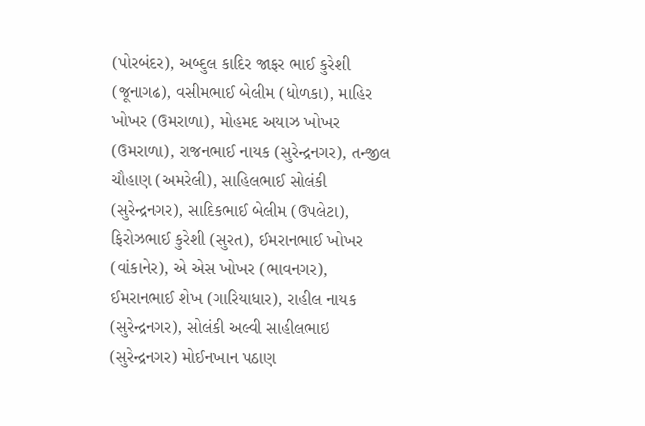(પોરબંદર), અબ્દુલ કાદિર જાફર ભાઈ કુરેશી (જૂનાગઢ), વસીમભાઈ બેલીમ (ધોળકા), માહિર ખોખર (ઉમરાળા), મોહમદ અયાઝ ખોખર (ઉમરાળા), રાજનભાઈ નાયક (સુરેન્દ્રનગર), તન્જીલ ચૌહાણ (અમરેલી), સાહિલભાઈ સોલંકી (સુરેન્દ્રનગર), સાદિકભાઈ બેલીમ (ઉપલેટા), ફિરોઝભાઈ કુરેશી (સુરત), ઈમરાનભાઈ ખોખર (વાંકાનેર), એ એસ ખોખર (ભાવનગર), ઈમરાનભાઈ શેખ (ગારિયાધાર), રાહીલ નાયક (સુરેન્દ્રનગર), સોલંકી અલ્વી સાહીલભાઇ (સુરેન્દ્રનગર) મોઈનખાન પઠાણ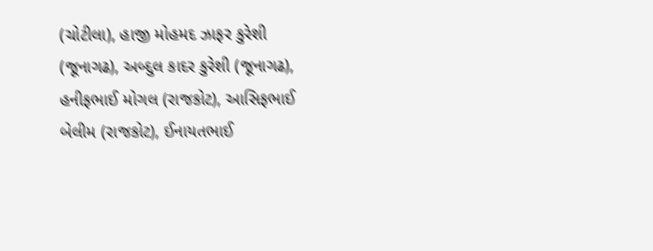(ચોટીલા), હાજી મોહમદ ઝાફર કુરેશી (જૂનાગઢ), અબ્દુલ કાદર કુરેશી (જૂનાગઢ), હનીફભાઈ મોગલ (રાજકોટ), આસિફભાઈ બેલીમ (રાજકોટ), ઈનાયતભાઈ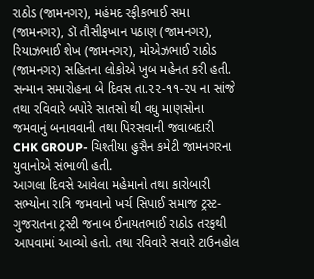રાઠોડ (જામનગર), મહંમદ રફીકભાઈ સમા (જામનગર), ડૉ તૌસીફખાન પઠાણ (જામનગર), રિયાઝભાઈ શેખ (જામનગર), મોએઝભાઈ રાઠોડ (જામનગર) સહિતના લોકોએ ખુબ મહેનત કરી હતી.
સન્માન સમારોહના બે દિવસ તા.૨૨-૧૧-૨૫ ના સાંજે તથા રવિવારે બપોરે સાતસો થી વધુ માણસોના જમવાનું બનાવવાની તથા પિરસવાની જવાબદારી CHK GROUP- ચિશ્તીયા હુસૈન કમેટી જામનગરના યુવાનોએ સંભાળી હતી.
આગલા દિવસે આવેલા મહેમાનો તથા કારોબારી સભ્યોના રાત્રિ જમવાનો ખર્ચ સિપાઈ સમાજ ટ્રસ્ટ-ગુજરાતના ટ્રસ્ટી જનાબ ઈનાયતભાઈ રાઠોડ તરફથી આપવામાં આવ્યો હતો. તથા રવિવારે સવારે ટાઉનહોલ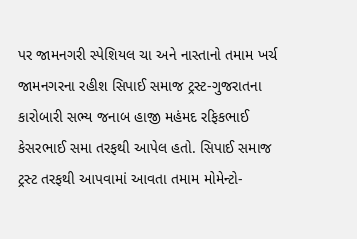પર જામનગરી સ્પેશિયલ ચા અને નાસ્તાનો તમામ ખર્ચ જામનગરના રહીશ સિપાઈ સમાજ ટ્રસ્ટ-ગુજરાતના કારોબારી સભ્ય જનાબ હાજી મહંમદ રફિકભાઈ કેસરભાઈ સમા તરફથી આપેલ હતો. સિપાઈ સમાજ ટ્રસ્ટ તરફથી આપવામાં આવતા તમામ મોમેન્ટો-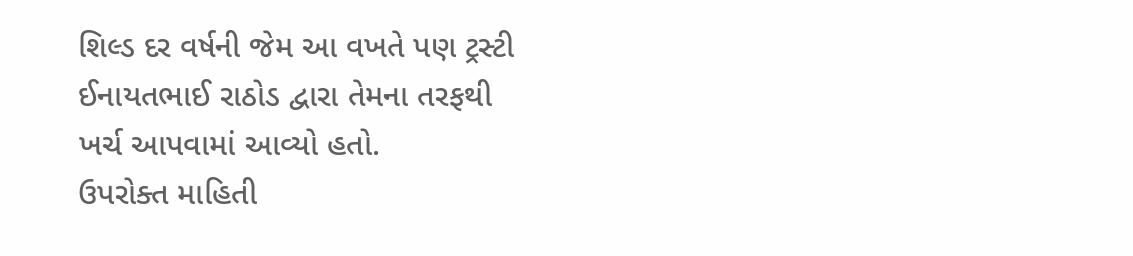શિલ્ડ દર વર્ષની જેમ આ વખતે પણ ટ્રસ્ટી ઈનાયતભાઈ રાઠોડ દ્વારા તેમના તરફથી ખર્ચ આપવામાં આવ્યો હતો.
ઉપરોક્ત માહિતી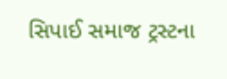સિપાઈ સમાજ ટ્રસ્ટના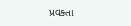પ્રવક્તા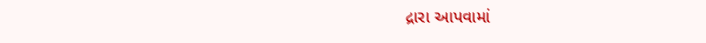દ્રારા આપવામાં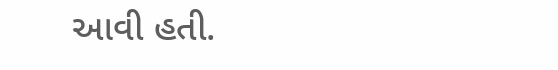આવી હતી.